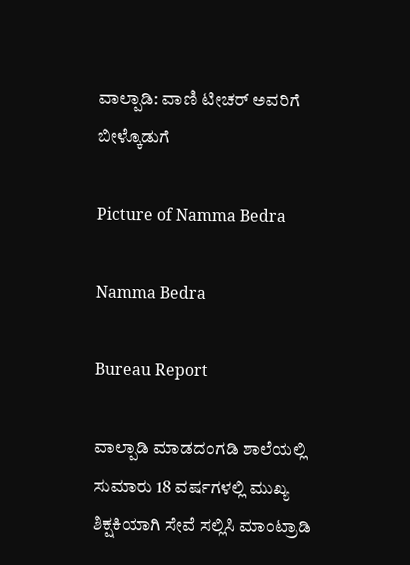ವಾಲ್ಪಾಡಿ: ವಾಣಿ ಟೀಚರ್ ಅವರಿಗೆ ಬೀಳ್ಕೊಡುಗೆ

Picture of Namma Bedra

Namma Bedra

Bureau Report

ವಾಲ್ಪಾಡಿ ಮಾಡದಂಗಡಿ ಶಾಲೆಯಲ್ಲಿ ಸುಮಾರು 18 ವರ್ಷಗಳಲ್ಲಿ ಮುಖ್ಯ ಶಿಕ್ಷಕಿಯಾಗಿ ಸೇವೆ ಸಲ್ಲಿಸಿ ಮಾಂಟ್ರಾಡಿ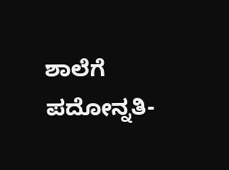ಶಾಲೆಗೆ ಪದೋನ್ನತಿ-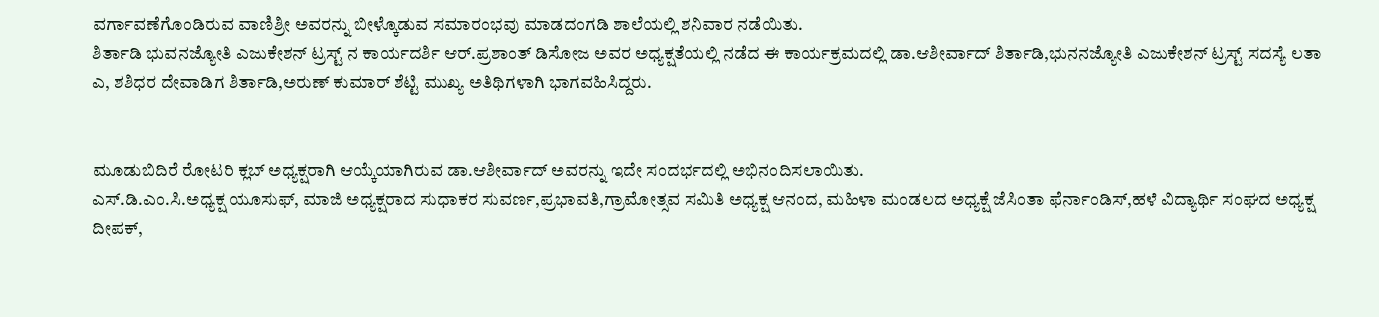ವರ್ಗಾವಣೆಗೊಂಡಿರುವ ವಾಣಿಶ್ರೀ ಅವರನ್ನು ಬೀಳ್ಕೊಡುವ ಸಮಾರಂಭವು ಮಾಡದಂಗಡಿ ಶಾಲೆಯಲ್ಲಿ ಶನಿವಾರ ನಡೆಯಿತು.
ಶಿರ್ತಾಡಿ ಭುವನಜ್ಯೋತಿ ಎಜುಕೇಶನ್ ಟ್ರಸ್ಟ್ ನ ಕಾರ್ಯದರ್ಶಿ ಆರ್.ಪ್ರಶಾಂತ್ ಡಿಸೋಜ ಅವರ ಅಧ್ಯಕ್ಷತೆಯಲ್ಲಿ ನಡೆದ ಈ ಕಾರ್ಯಕ್ರಮದಲ್ಲಿ ಡಾ.ಆಶೀರ್ವಾದ್ ಶಿರ್ತಾಡಿ,ಭುನನಜ್ಯೋತಿ ಎಜುಕೇಶನ್ ಟ್ರಸ್ಟ್ ಸದಸ್ಯೆ ಲತಾ ಎ, ಶಶಿಧರ ದೇವಾಡಿಗ ಶಿರ್ತಾಡಿ,ಅರುಣ್ ಕುಮಾರ್ ಶೆಟ್ಟಿ ಮುಖ್ಯ ಅತಿಥಿಗಳಾಗಿ ಭಾಗವಹಿಸಿದ್ದರು.


ಮೂಡುಬಿದಿರೆ ರೋಟರಿ ಕ್ಲಬ್ ಅಧ್ಯಕ್ಷರಾಗಿ ಆಯ್ಕೆಯಾಗಿರುವ ಡಾ.ಆಶೀರ್ವಾದ್ ಅವರನ್ನು ಇದೇ ಸಂದರ್ಭದಲ್ಲಿ ಅಭಿನಂದಿಸಲಾಯಿತು.
ಎಸ್.ಡಿ.ಎಂ.ಸಿ‌.ಅಧ್ಯಕ್ಷ ಯೂಸುಫ್, ಮಾಜಿ ಅಧ್ಯಕ್ಷರಾದ ಸುಧಾಕರ ಸುವರ್ಣ,ಪ್ರಭಾವತಿ,ಗ್ರಾಮೋತ್ಸವ ಸಮಿತಿ ಅಧ್ಯಕ್ಷ ಆನಂದ, ಮಹಿಳಾ ಮಂಡಲದ ಅಧ್ಯಕ್ಷೆ ಜೆಸಿಂತಾ ಫೆರ್ನಾಂಡಿಸ್,ಹಳೆ ವಿದ್ಯಾರ್ಥಿ ಸಂಘದ ಅಧ್ಯಕ್ಷ ದೀಪಕ್,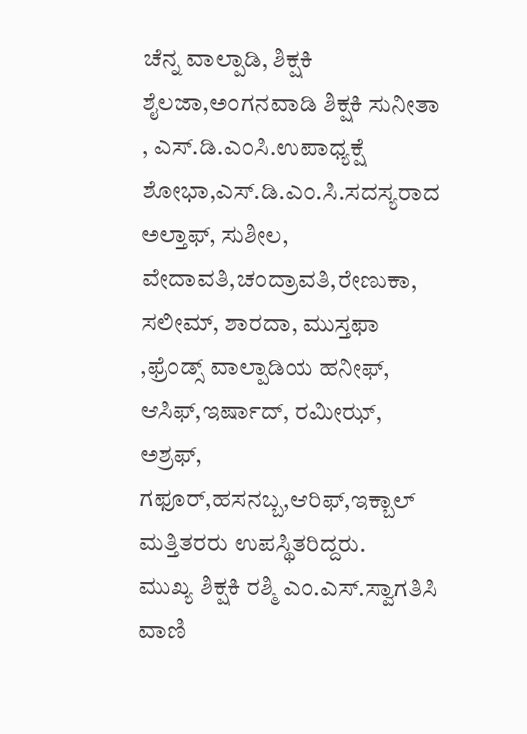ಚೆನ್ನ ವಾಲ್ಪಾಡಿ, ಶಿಕ್ಷಕಿ ಶೈಲಜಾ,ಅಂಗನವಾಡಿ ಶಿಕ್ಷಕಿ ಸುನೀತಾ , ಎಸ್.ಡಿ.ಎಂಸಿ.ಉಪಾಧ್ಯಕ್ಷೆ ಶೋಭಾ,ಎಸ್.ಡಿ.ಎಂ.ಸಿ‌.ಸದಸ್ಯರಾದ ಅಲ್ತಾಫ್, ಸುಶೀಲ, ವೇದಾವತಿ,ಚಂದ್ರಾವತಿ,ರೇಣುಕಾ, ಸಲೀಮ್, ಶಾರದಾ, ಮುಸ್ತಫಾ ,ಫ್ರೆಂಡ್ಸ್ ವಾಲ್ಪಾಡಿಯ ಹನೀಫ್, ಆಸಿಫ್,ಇರ್ಷಾದ್, ರಮೀಝ್, ಅಶ್ರಫ್, ಗಫೂರ್,ಹಸನಬ್ಬ,ಆರಿಫ್,ಇಕ್ಬಾಲ್ ಮತ್ತಿತರರು ಉಪಸ್ಥಿತರಿದ್ದರು.
ಮುಖ್ಯ ಶಿಕ್ಷಕಿ ರಶ್ಮಿ ಎಂ.ಎಸ್.ಸ್ವಾಗತಿಸಿ ವಾಣಿ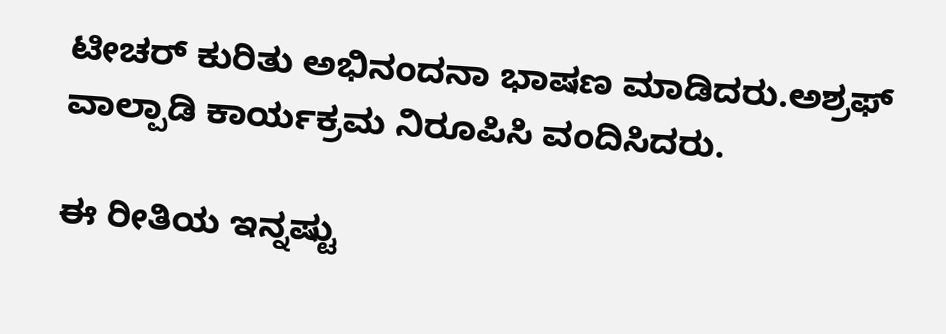ಟೀಚರ್ ಕುರಿತು ಅಭಿನಂದನಾ ಭಾಷಣ ಮಾಡಿದರು.ಅಶ್ರಫ್ ವಾಲ್ಪಾಡಿ ಕಾರ್ಯಕ್ರಮ ನಿರೂಪಿಸಿ ವಂದಿಸಿದರು.

ಈ ರೀತಿಯ ಇನ್ನಷ್ಟು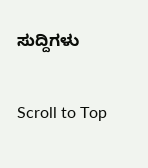ಸುದ್ದಿಗಳು

Scroll to Top